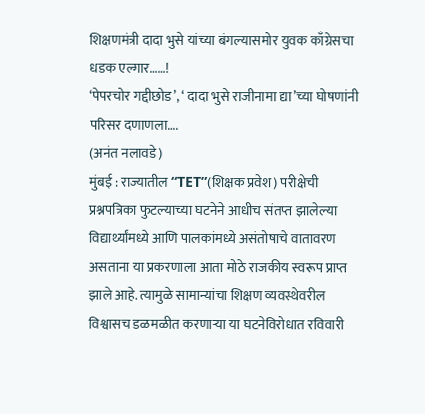शिक्षणमंत्री दादा भुसे यांच्या बंगल्यासमोर युवक काँग्रेसचा धडक एल्गार……!
‘पेपरचोर गद्दीछोड’, ‘ दादा भुसे राजीनामा द्या’च्या घोषणांनी परिसर दणाणला….
(अनंत नलावडे)
मुंबई : राज्यातील “TET”(शिक्षक प्रवेश) परीक्षेची प्रश्नपत्रिका फुटल्याच्या घटनेने आधीच संतप्त झालेल्या विद्यार्थ्यांमध्ये आणि पालकांमध्ये असंतोषाचे वातावरण असताना या प्रकरणाला आता मोठे राजकीय स्वरूप प्राप्त झाले आहे. त्यामुळे सामान्यांचा शिक्षण व्यवस्थेवरील विश्वासच डळमळीत करणाऱ्या या घटनेविरोधात रविवारी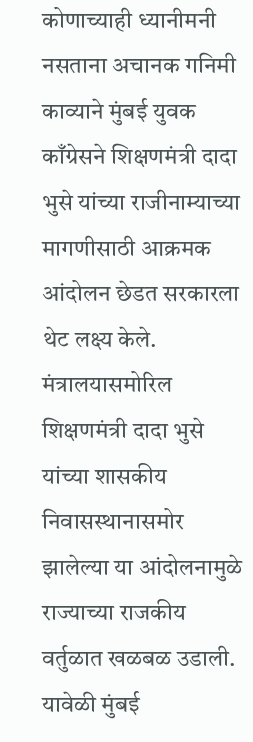कोणाच्याही ध्यानीमनी नसताना अचानक गनिमी काव्याने मुंबई युवक काँग्रेसने शिक्षणमंत्री दादा भुसे यांच्या राजीनाम्याच्या मागणीसाठी आक्रमक आंदोलन छेडत सरकारला थेट लक्ष्य केले. मंत्रालयासमोरिल शिक्षणमंत्री दादा भुसे यांच्या शासकीय निवासस्थानासमोर झालेल्या या आंदोलनामुळे राज्याच्या राजकीय वर्तुळात खळबळ उडाली.
यावेळी मुंबई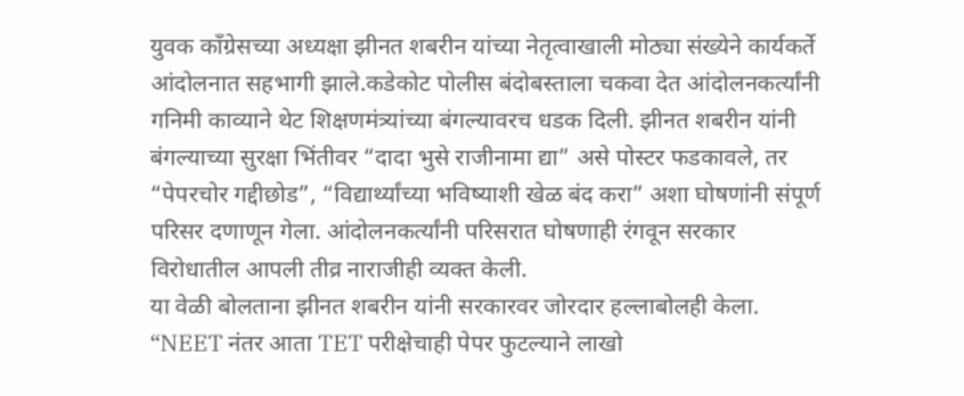युवक काँग्रेसच्या अध्यक्षा झीनत शबरीन यांच्या नेतृत्वाखाली मोठ्या संख्येने कार्यकर्ते आंदोलनात सहभागी झाले.कडेकोट पोलीस बंदोबस्ताला चकवा देत आंदोलनकर्त्यांनी गनिमी काव्याने थेट शिक्षणमंत्र्यांच्या बंगल्यावरच धडक दिली. झीनत शबरीन यांनी बंगल्याच्या सुरक्षा भिंतीवर “दादा भुसे राजीनामा द्या” असे पोस्टर फडकावले, तर “पेपरचोर गद्दीछोड”, “विद्यार्थ्यांच्या भविष्याशी खेळ बंद करा” अशा घोषणांनी संपूर्ण परिसर दणाणून गेला. आंदोलनकर्त्यांनी परिसरात घोषणाही रंगवून सरकार विरोधातील आपली तीव्र नाराजीही व्यक्त केली.
या वेळी बोलताना झीनत शबरीन यांनी सरकारवर जोरदार हल्लाबोलही केला. “NEET नंतर आता TET परीक्षेचाही पेपर फुटल्याने लाखो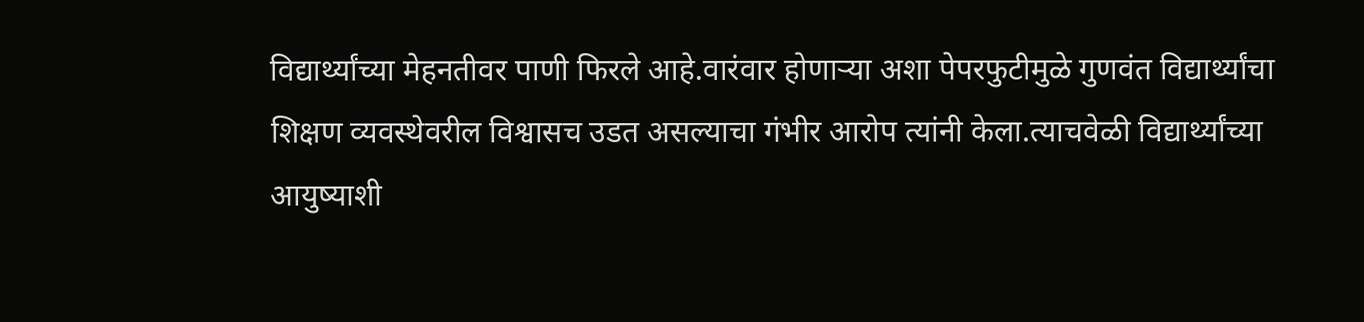विद्यार्थ्यांच्या मेहनतीवर पाणी फिरले आहे.वारंवार होणाऱ्या अशा पेपरफुटीमुळे गुणवंत विद्यार्थ्यांचा शिक्षण व्यवस्थेवरील विश्वासच उडत असल्याचा गंभीर आरोप त्यांनी केला.त्याचवेळी विद्यार्थ्यांच्या आयुष्याशी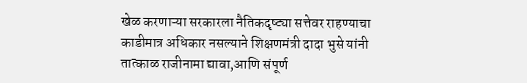खेळ करणाऱ्या सरकारला नैतिकदृष्ट्या सत्तेवर राहण्याचा काडीमात्र अधिकार नसल्याने शिक्षणमंत्री दादा भुसे यांनी तात्काळ राजीनामा द्यावा,आणि संपूर्ण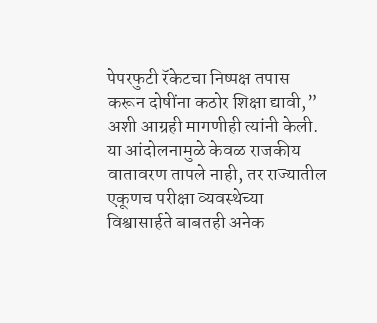पेपरफुटी रॅकेटचा निष्पक्ष तपास करून दोषींना कठोर शिक्षा द्यावी,” अशी आग्रही मागणीही त्यांनी केली.
या आंदोलनामुळे केवळ राजकीय वातावरण तापले नाही, तर राज्यातील एकूणच परीक्षा व्यवस्थेच्या विश्वासार्हते बाबतही अनेक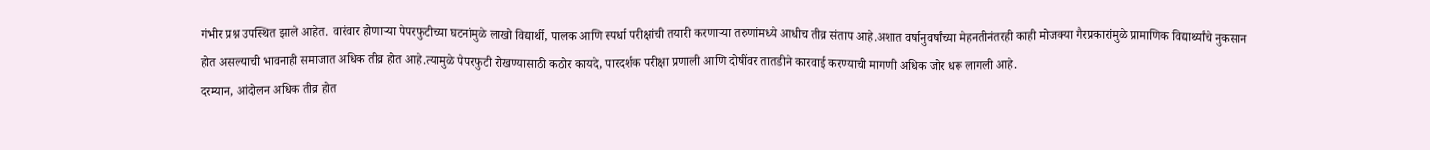गंभीर प्रश्न उपस्थित झाले आहेत. वारंवार होणाऱ्या पेपरफुटीच्या घटनांमुळे लाखो विद्यार्थी, पालक आणि स्पर्धा परीक्षांची तयारी करणाऱ्या तरुणांमध्ये आधीच तीव्र संताप आहे.अशात वर्षानुवर्षांच्या मेहनतीनंतरही काही मोजक्या गैरप्रकारांमुळे प्रामाणिक विद्यार्थ्यांचे नुकसान होत असल्याची भावनाही समाजात अधिक तीव्र होत आहे.त्यामुळे पेपरफुटी रोखण्यासाठी कठोर कायदे, पारदर्शक परीक्षा प्रणाली आणि दोषींवर तातडीने कारवाई करण्याची मागणी अधिक जोर धरू लागली आहे.
दरम्यान, आंदोलन अधिक तीव्र होत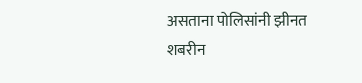असताना पोलिसांनी झीनत शबरीन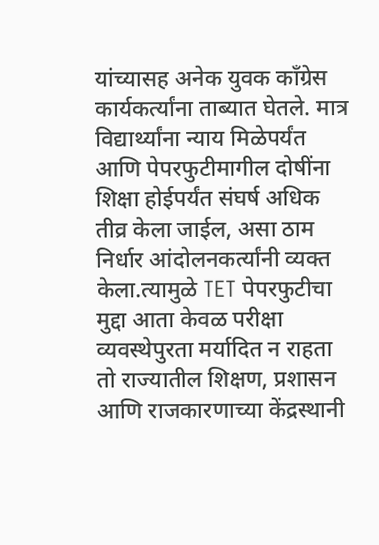यांच्यासह अनेक युवक काँग्रेस कार्यकर्त्यांना ताब्यात घेतले. मात्र विद्यार्थ्यांना न्याय मिळेपर्यंत आणि पेपरफुटीमागील दोषींना शिक्षा होईपर्यंत संघर्ष अधिक तीव्र केला जाईल, असा ठाम निर्धार आंदोलनकर्त्यांनी व्यक्त केला.त्यामुळे TET पेपरफुटीचा मुद्दा आता केवळ परीक्षा व्यवस्थेपुरता मर्यादित न राहता तो राज्यातील शिक्षण, प्रशासन आणि राजकारणाच्या केंद्रस्थानी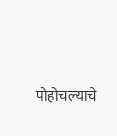पोहोचल्याचे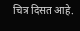चित्र दिसत आहे.